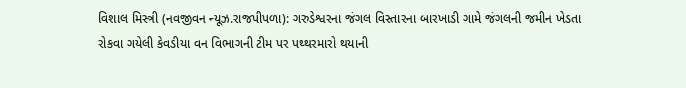વિશાલ મિસ્ત્રી (નવજીવન ન્યૂઝ.રાજપીપળા): ગરુડેશ્વરના જંગલ વિસ્તારના બારખાડી ગામે જંગલની જમીન ખેડતા રોકવા ગયેલી કેવડીયા વન વિભાગની ટીમ પર પથ્થરમારો થયાની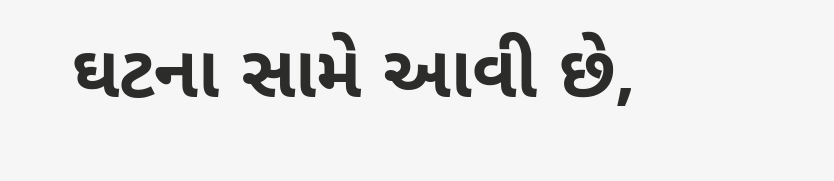ઘટના સામે આવી છે,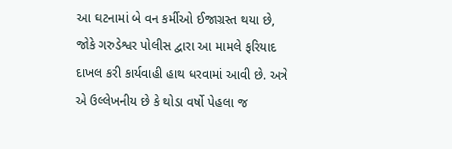આ ઘટનામાં બે વન કર્મીઓ ઈજાગ્રસ્ત થયા છે, જોકે ગરુડેશ્વર પોલીસ દ્વારા આ મામલે ફરિયાદ દાખલ કરી કાર્યવાહી હાથ ધરવામાં આવી છે. અત્રે એ ઉલ્લેખનીય છે કે થોડા વર્ષો પેહલા જ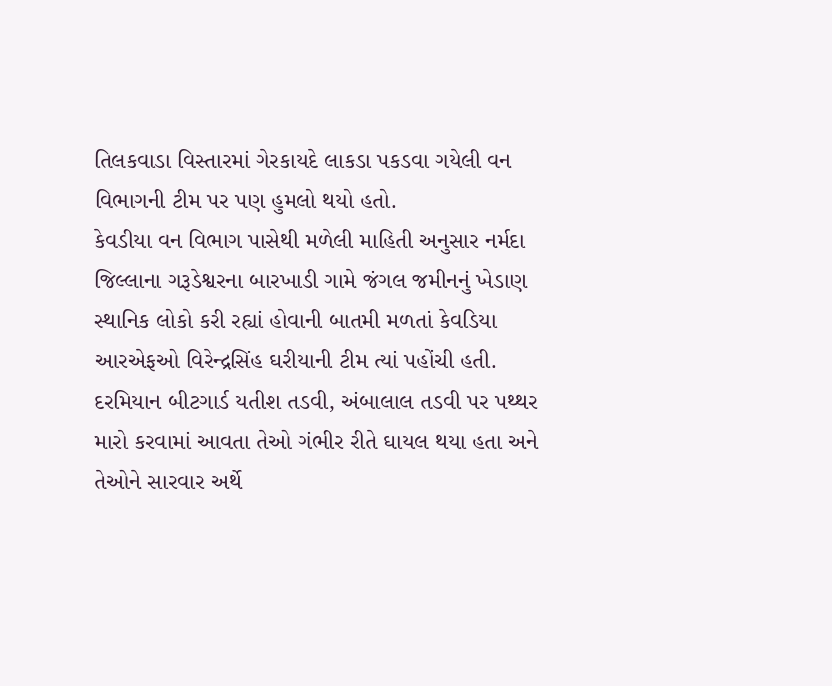તિલકવાડા વિસ્તારમાં ગેરકાયદે લાકડા પકડવા ગયેલી વન વિભાગની ટીમ પર પણ હુમલો થયો હતો.
કેવડીયા વન વિભાગ પાસેથી મળેલી માહિતી અનુસાર નર્મદા જિલ્લાના ગરૂડેશ્વરના બારખાડી ગામે જંગલ જમીનનું ખેડાણ સ્થાનિક લોકો કરી રહ્યાં હોવાની બાતમી મળતાં કેવડિયા આરએફઓ વિરેન્દ્રસિંહ ઘરીયાની ટીમ ત્યાં પહોંચી હતી. દરમિયાન બીટગાર્ડ યતીશ તડવી, અંબાલાલ તડવી પર પથ્થર મારો કરવામાં આવતા તેઓ ગંભીર રીતે ઘાયલ થયા હતા અને તેઓને સારવાર અર્થે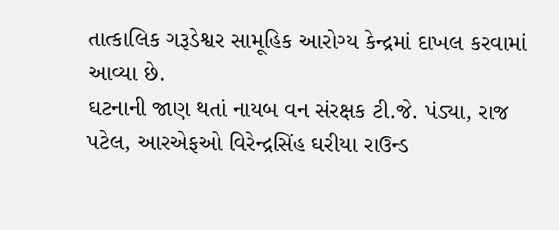તાત્કાલિક ગરૂડેશ્વર સામૂહિક આરોગ્ય કેન્દ્રમાં દાખલ કરવામાં આવ્યા છે.
ઘટનાની જાણ થતાં નાયબ વન સંરક્ષક ટી.જે. પંડ્યા, રાજ પટેલ, આરએફઓ વિરેન્દ્રસિંહ ઘરીયા રાઉન્ડ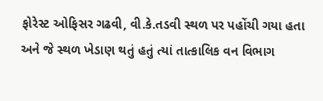ફોરેસ્ટ ઓફિસર ગઢવી, વી.કે.તડવી સ્થળ પર પહોંચી ગયા હતા અને જે સ્થળ ખેડાણ થતું હતું ત્યાં તાત્કાલિક વન વિભાગ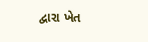દ્વારા ખેત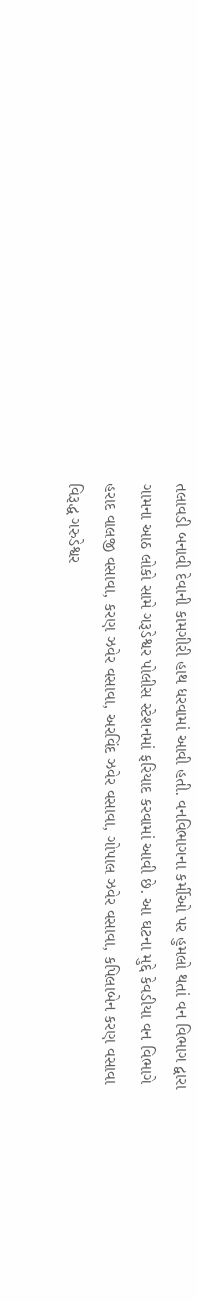તલાવડી બનાવી દેવાની કામગીરી હાથ ધરવામાં આવી હતી. વનવિભાગના કર્મીઓ પર હુમલો થતાં વન વિભાગ દ્વારા ગામના આઠ લોકો સામે ગરૂડેશ્વર પોલીસ સ્ટેશનમાં ફરિયાદ કરવામાં આવી છે. આ ઘટના મુદ્દે કેવડીયા વન વિભાગે હરાદ વાલજી વસાવા, કરણ ઝવેર વસાવા, અરવિંદ ઝવેર વસાવા, ગોપાલ ઝવેર વસાવા, કપિલાબેન કરણ વસાવા વિરૂદ્ધ ગરુડેશ્વર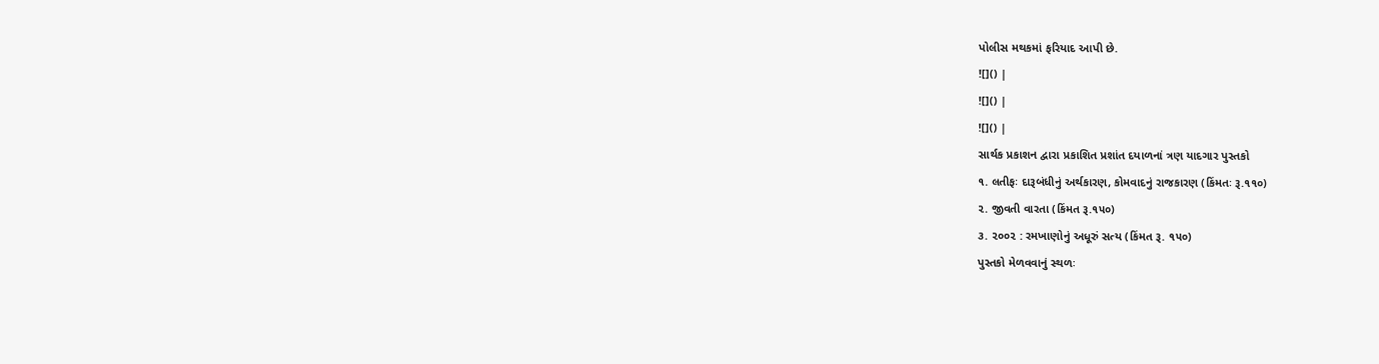પોલીસ મથકમાં ફરિયાદ આપી છે.
![]() |
![]() |
![]() |
સાર્થક પ્રકાશન દ્વારા પ્રકાશિત પ્રશાંત દયાળનાં ત્રણ યાદગાર પુસ્તકો
૧. લતીફઃ દારૂબંધીનું અર્થકારણ, કોમવાદનું રાજકારણ (કિંમતઃ રૂ.૧૧૦)
૨. જીવતી વારતા (કિંમત રૂ.૧૫૦)
૩. ૨૦૦૨ : રમખાણોનું અધૂરું સત્ય (કિંમત રૂ. ૧૫૦)
પુસ્તકો મેળવવાનું સ્થળઃ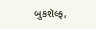બુકશૅલ્ફ,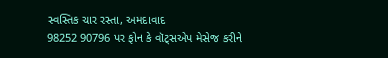સ્વસ્તિક ચાર રસ્તા, અમદાવાદ
98252 90796 પર ફોન કે વૉટ્સએપ મેસેજ કરીને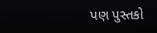પણ પુસ્તકો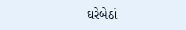ઘરેબેઠાં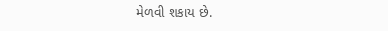મેળવી શકાય છે.